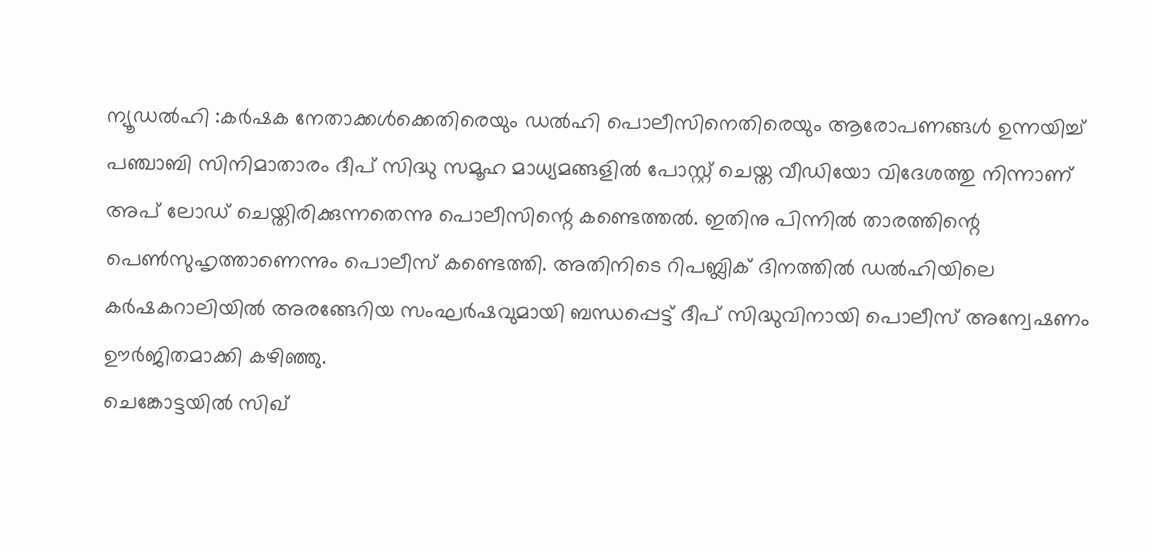ന്യൂഡൽഹി :കര്‍ഷക നേതാക്കള്‍ക്കെതിരെയും ഡൽഹി പൊലീസിനെതിരെയും ആരോപണങ്ങള്‍ ഉന്നയിച്ച്‌ പഞ്ചാബി സിനിമാതാരം ദീപ് സിദ്ധു സമൂഹ മാധ്യമങ്ങളില്‍ പോസ്റ്റ് ചെയ്ത വീഡിയോ വിദേശത്തു നിന്നാണ് അപ് ലോഡ് ചെയ്തിരിക്കുന്നതെന്നു പൊലീസിന്റെ കണ്ടെത്തല്‍. ഇതിനു പിന്നില്‍ താരത്തിന്റെ പെണ്‍സുഹൃത്താണെന്നും പൊലീസ് കണ്ടെത്തി. അതിനിടെ റിപബ്ലിക് ദിനത്തില്‍ ഡൽഹിയിലെ കര്‍ഷകറാലിയില്‍ അരങ്ങേറിയ സംഘര്‍ഷവുമായി ബന്ധപ്പെട്ട് ദീപ് സിദ്ധുവിനായി പൊലീസ് അന്വേഷണം ഊര്‍ജിതമാക്കി കഴിഞ്ഞു.
ചെങ്കോട്ടയില്‍ സിഖ്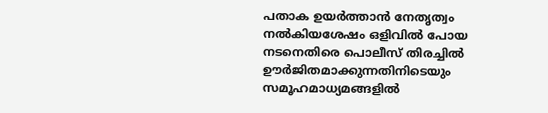പതാക ഉയര്‍ത്താന്‍ നേതൃത്വം നല്‍കിയശേഷം ഒളിവില്‍ പോയ നടനെതിരെ പൊലീസ് തിരച്ചില്‍ ഊര്‍ജിതമാക്കുന്നതിനിടെയും സമൂഹമാധ്യമങ്ങളില്‍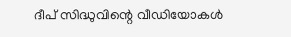ദീപ് സിദ്ധുവിന്റെ വീഡിയോകള്‍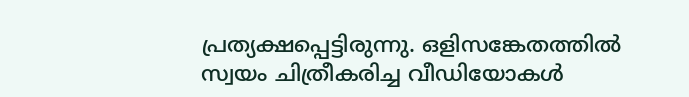പ്രത്യക്ഷപ്പെട്ടിരുന്നു. ഒളിസങ്കേതത്തില്‍ സ്വയം ചിത്രീകരിച്ച വീഡിയോകള്‍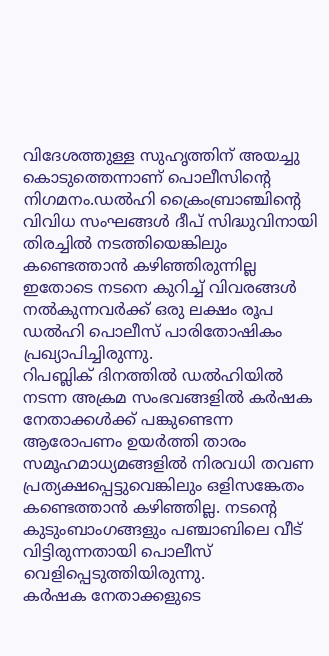വിദേശത്തുള്ള സുഹൃത്തിന് അയച്ചു കൊടുത്തെന്നാണ് പൊലീസിന്റെ നിഗമനം.ഡൽഹി ക്രൈംബ്രാഞ്ചിന്റെ വിവിധ സംഘങ്ങള്‍ ദീപ് സിദ്ധുവിനായി തിരച്ചില്‍ നടത്തിയെങ്കിലും കണ്ടെത്താന്‍ കഴിഞ്ഞിരുന്നില്ല ഇതോടെ നടനെ കുറിച്ച്‌ വിവരങ്ങള്‍ നല്‍കുന്നവര്‍ക്ക് ഒരു ലക്ഷം രൂപ ഡൽഹി പൊലീസ് പാരിതോഷികം പ്രഖ്യാപിച്ചിരുന്നു.
റിപബ്ലിക് ദിനത്തില്‍ ഡൽഹിയില്‍ നടന്ന അക്രമ സംഭവങ്ങളില്‍ കര്‍ഷക നേതാക്കള്‍ക്ക് പങ്കുണ്ടെന്ന ആരോപണം ഉയര്‍ത്തി താരം സമൂഹമാധ്യമങ്ങളില്‍ നിരവധി തവണ പ്രത്യക്ഷപ്പെട്ടുവെങ്കിലും ഒളിസങ്കേതം കണ്ടെത്താന്‍ കഴിഞ്ഞില്ല. നടന്റെ കുടുംബാംഗങ്ങളും പഞ്ചാബിലെ വീട് വിട്ടിരുന്നതായി പൊലീസ് വെളിപ്പെടുത്തിയിരുന്നു.
കര്‍ഷക നേതാക്കളുടെ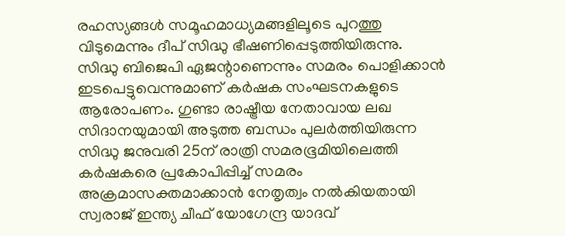രഹസ്യങ്ങള്‍ സമൂഹമാധ്യമങ്ങളിലൂടെ പുറത്തു വിടുമെന്നും ദീപ് സിദ്ധു ഭീഷണിപ്പെടുത്തിയിരുന്നു. സിദ്ധു ബിജെപി ഏജന്റാണെന്നും സമരം പൊളിക്കാന്‍ ഇടപെട്ടുവെന്നുമാണ് കര്‍ഷക സംഘടനകളുടെ ആരോപണം. ഗുണ്ടാ രാഷ്ട്രീയ നേതാവായ ലഖ സിദാനയുമായി അടുത്ത ബന്ധം പുലര്‍ത്തിയിരുന്ന സിദ്ധു ജനുവരി 25ന് രാത്രി സമരഭൂമിയിലെത്തി കര്‍ഷകരെ പ്രകോപിപ്പിച്ച്‌ സമരം അക്രമാസക്തമാക്കാന്‍ നേതൃത്വം നല്‍കിയതായി സ്വരാജ് ഇന്ത്യ ചീഫ് യോഗേന്ദ്ര യാദവ്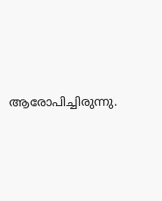ആരോപിച്ചിരുന്നു.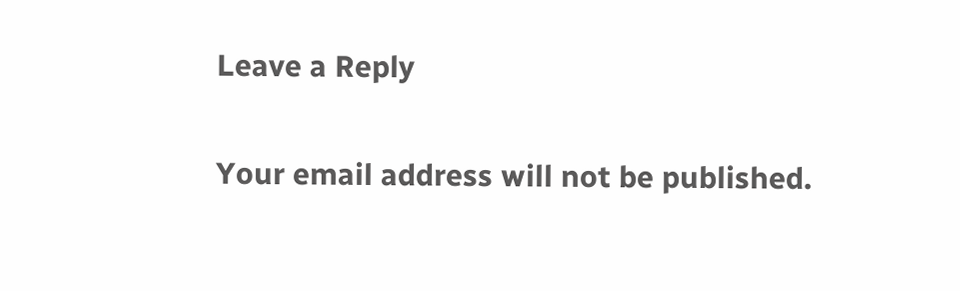Leave a Reply

Your email address will not be published.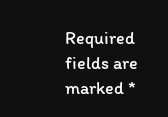Required fields are marked *